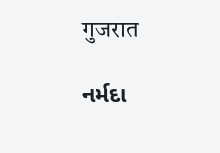गुजरात

નર્મદા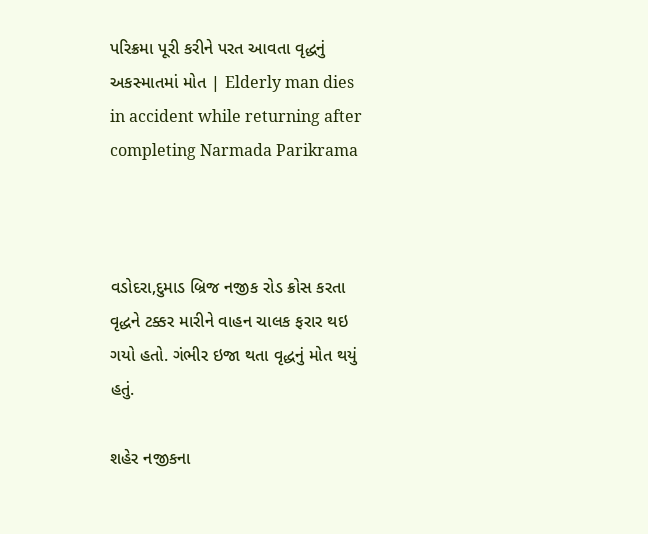પરિક્રમા પૂરી કરીને પરત આવતા વૃદ્ધનું અકસ્માતમાં મોત | Elderly man dies in accident while returning after completing Narmada Parikrama



વડોદરા,દુમાડ બ્રિજ નજીક રોડ ક્રોસ કરતા વૃદ્ધને ટક્કર મારીને વાહન ચાલક ફરાર થઇ ગયો હતો. ગંભીર ઇજા થતા વૃદ્ધનું મોત થયું હતું.

શહેર નજીકના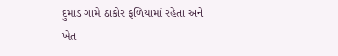દુમાડ ગામે ઠાકોર ફળિયામાં રહેતા અને ખેત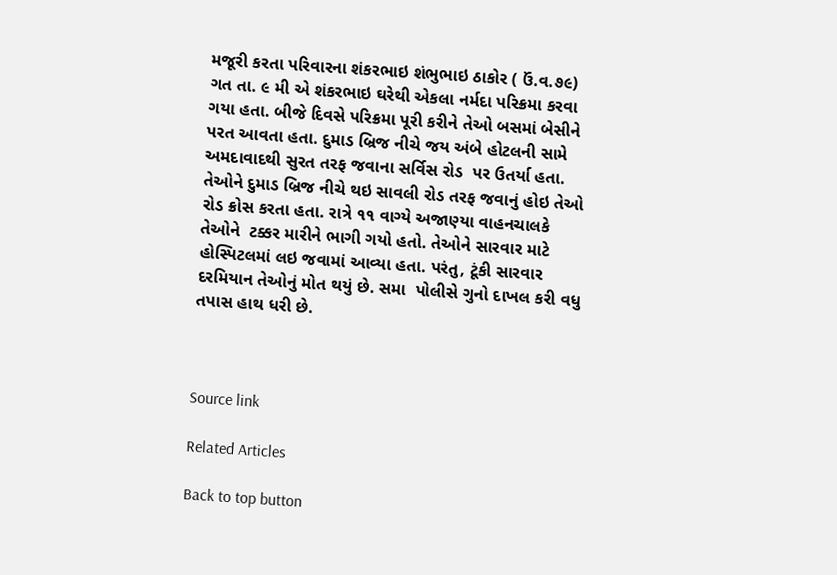મજૂરી કરતા પરિવારના શંકરભાઇ શંભુભાઇ ઠાકોર ( ઉં.વ.૭૯) ગત તા. ૯ મી એ શંકરભાઇ ઘરેથી એકલા નર્મદા પરિક્રમા કરવા ગયા હતા. બીજે દિવસે પરિક્રમા પૂરી કરીને તેઓ બસમાં બેસીને પરત આવતા હતા. દુમાડ બ્રિજ નીચે જય અંબે હોટલની સામે અમદાવાદથી સુરત તરફ જવાના સર્વિસ રોડ  પર ઉતર્યા હતા. તેઓને દુમાડ બ્રિજ નીચે થઇ સાવલી રોડ તરફ જવાનું હોઇ તેઓ રોડ ક્રોસ કરતા હતા. રાત્રે ૧૧ વાગ્યે અજાણ્યા વાહનચાલકે તેઓને  ટક્કર મારીને ભાગી ગયો હતો. તેઓને સારવાર માટે હોસ્પિટલમાં લઇ જવામાં આવ્યા હતા. પરંતુ, ટૂંકી સારવાર દરમિયાન તેઓનું મોત થયું છે. સમા  પોલીસે ગુનો દાખલ કરી વધુ તપાસ હાથ ધરી છે.



Source link

Related Articles

Back to top button